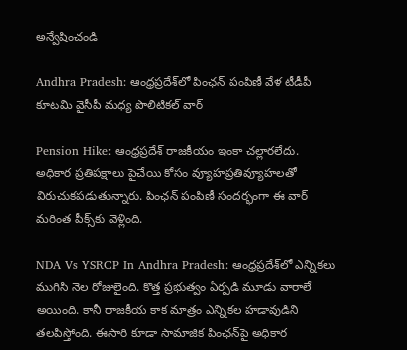అన్వేషించండి

Andhra Pradesh: ఆంధ్రప్రదేశ్‌లో పింఛన్ పంపిణీ వేళ టీడీపీ కూటమి వైసీపీ మధ్య పొలిటికల్ వార్‌

Pension Hike: ఆంధ్రప్రదేశ్‌ రాజకీయం ఇంకా చల్లారలేదు. అధికార ప్రతిపక్షాలు పైచేయి కోసం వ్యూహప్రతివ్యూహలతో విరుచుకపడుతున్నారు. పింఛన్‌ పంపిణీ సందర్భంగా ఈ వార్ మరింత పీక్స్‌కు వెళ్లింది.

NDA Vs YSRCP In Andhra Pradesh: ఆంధ్రప్రదేశ్‌లో ఎన్నికలు ముగిసి నెల రోజులైంది. కొత్త ప్రభుత్వం ఏర్పడి మూడు వారాలే అయింది. కానీ రాజకీయ కాక మాత్రం ఎన్నికల హడావుడిని తలపిస్తోంది. ఈసారి కూడా సామాజిక పింఛన్‌పై అధికార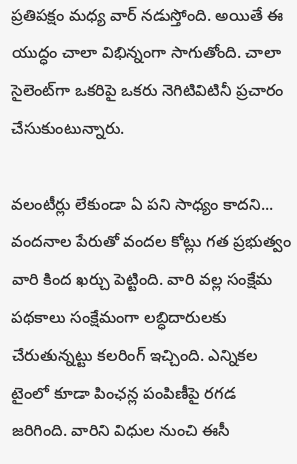ప్రతిపక్షం మధ్య వార్ నడుస్తోంది. అయితే ఈ యుద్ధం చాలా విభిన్నంగా సాగుతోంది. చాలా సైలెంట్‌గా ఒకరిపై ఒకరు నెగిటివిటినీ ప్రచారం చేసుకుంటున్నారు.

వలంటీర్లు లేకుండా ఏ పని సాధ్యం కాదని... వందనాల పేరుతో వందల కోట్లు గత ప్రభుత్వం వారి కింద ఖర్చు పెట్టింది. వారి వల్ల సంక్షేమ పథకాలు సంక్షేమంగా లబ్ధిదారులకు చేరుతున్నట్టు కలరింగ్ ఇచ్చింది. ఎన్నికల టైంలో కూడా పింఛన్ల పంపిణీపై రగడ జరిగింది. వారిని విధుల నుంచి ఈసీ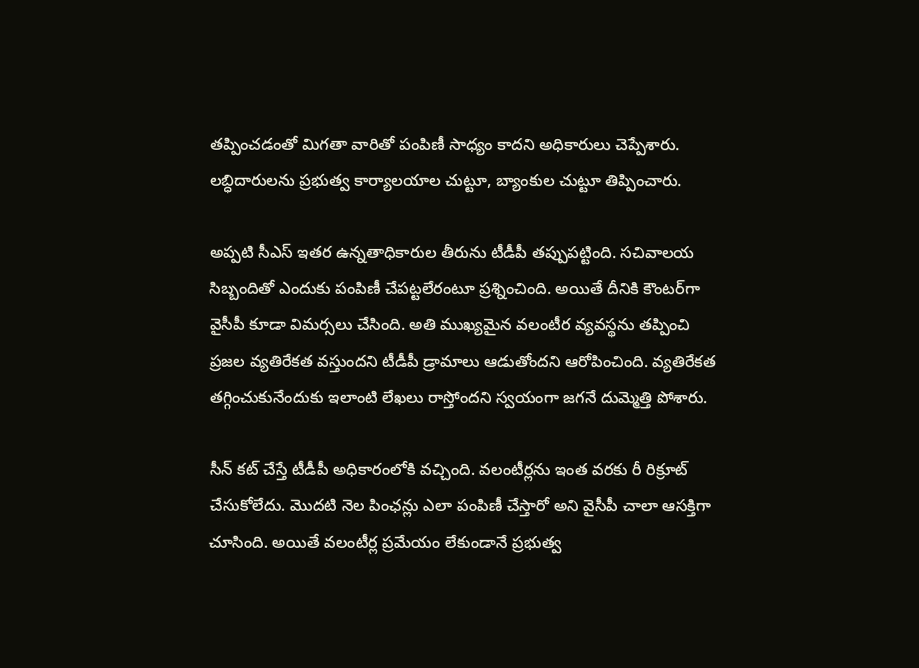తప్పించడంతో మిగతా వారితో పంపిణీ సాధ్యం కాదని అధికారులు చెప్పేశారు. లబ్ధిదారులను ప్రభుత్వ కార్యాలయాల చుట్టూ, బ్యాంకుల చుట్టూ తిప్పించారు.

అప్పటి సీఎస్‌ ఇతర ఉన్నతాధికారుల తీరును టీడీపీ తప్పుపట్టింది. సచివాలయ సిబ్బందితో ఎందుకు పంపిణీ చేపట్టలేరంటూ ప్రశ్నించింది. అయితే దీనికి కౌంటర్‌గా వైసీపీ కూడా విమర్సలు చేసింది. అతి ముఖ్యమైన వలంటీర వ్యవస్థను తప్పించి ప్రజల వ్యతిరేకత వస్తుందని టీడీపీ డ్రామాలు ఆడుతోందని ఆరోపించింది. వ్యతిరేకత తగ్గించుకునేందుకు ఇలాంటి లేఖలు రాస్తోందని స్వయంగా జగనే దుమ్మెత్తి పోశారు.

సీన్ కట్ చేస్తే టీడీపీ అధికారంలోకి వచ్చింది. వలంటీర్లను ఇంత వరకు రీ రిక్రూట్ చేసుకోలేదు. మొదటి నెల పింఛన్లు ఎలా పంపిణీ చేస్తారో అని వైసీపీ చాలా ఆసక్తిగా చూసింది. అయితే వలంటీర్ల ప్రమేయం లేకుండానే ప్రభుత్వ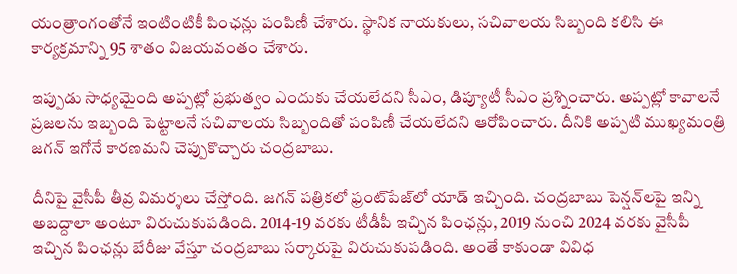యంత్రాంగంతోనే ఇంటింటికీ పింఛన్లు పంపిణీ చేశారు. స్థానిక నాయకులు, సచివాలయ సిబ్బంది కలిసి ఈ కార్యక్రమాన్ని 95 శాతం విజయవంతం చేశారు.

ఇప్పుడు సాధ్యమైంది అప్పట్లో ప్రభుత్వం ఎందుకు చేయలేదని సీఎం, డిప్యూటీ సీఎం ప్రశ్నించారు. అప్పట్లో కావాలనే ప్రజలను ఇబ్బంది పెట్టాలనే సచివాలయ సిబ్బందితో పంపిణీ చేయలేదని ఆరోపించారు. దీనికి అప్పటి ముఖ్యమంత్రి జగన్ ఇగోనే కారణమని చెప్పుకొచ్చారు చంద్రబాబు.

దీనిపై వైసీపీ తీవ్ర విమర్శలు చేస్తోంది. జగన్‌ పత్రికలో ఫ్రంట్‌పేజ్‌లో యాడ్ ఇచ్చింది. చంద్రబాబు పెన్షన్‌లపై ఇన్ని అబద్దాలా అంటూ విరుచుకుపడింది. 2014-19 వరకు టీడీపీ ఇచ్చిన పింఛన్లు, 2019 నుంచి 2024 వరకు వైసీపీ ఇచ్చిన పింఛన్లు బేరీజు వేస్తూ చంద్రబాబు సర్కారుపై విరుచుకుపడింది. అంతే కాకుండా వివిధ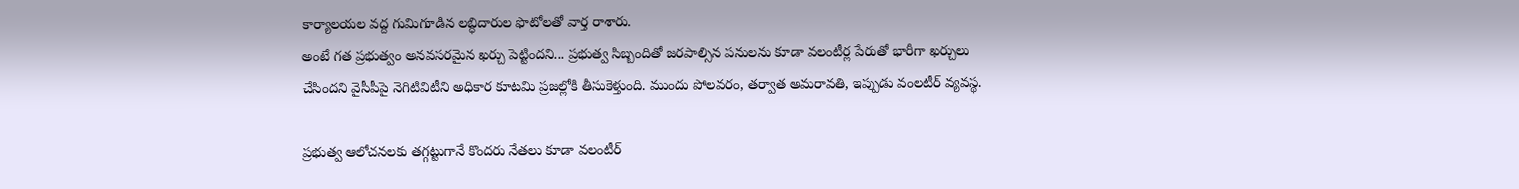కార్యాలయల వద్ద గుమిగూడిన లబ్ధిదారుల ఫొటోలతో వార్త రాశారు.
అంటే గత ప్రభుత్వం అనవసరమైన ఖర్చు పెట్టిందని... ప్రభుత్వ సిబ్బందితో జరపాల్సిన పనులను కూడా వలంటీర్ల పేరుతో భారీగా ఖర్చులు చేసిందని వైసీపీపై నెగిటివిటీని అధికార కూటమి ప్రజల్లోకి తీసుకెళ్తుంది. ముందు పోలవరం, తర్వాత అమరావతి, ఇప్పుడు వంలటీర్ వ్యవస్థ.

ప్రభుత్వ ఆలోచనలకు తగ్గట్టుగానే కొందరు నేతలు కూడా వలంటీర్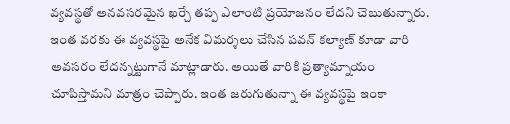వ్యవస్థతో అనవసరమైన ఖర్చే తప్ప ఎలాంటి ప్రయోజనం లేదని చెబుతున్నారు. ఇంత వరకు ఈ వ్యవస్థపై అనేక విమర్శలు చేసిన పవన్ కల్యాణ్ కూడా వారి అవసరం లేదన్నట్టుగానే మాట్లాడారు. అయితే వారికి ప్రత్యామ్నాయం చూపిస్తామని మాత్రం చెప్పారు. ఇంత జరుగుతున్నా ఈ వ్యవస్థపై ఇంకా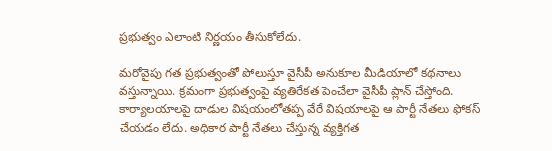ప్రభుత్వం ఎలాంటి నిర్ణయం తీసుకోలేదు.

మరోవైపు గత ప్రభుత్వంతో పోలుస్తూ వైసీపీ అనుకూల మీడియాలో కథనాలు వస్తున్నాయి. క్రమంగా ప్రభుత్వంపై వ్యతిరేకత పెంచేలా వైసీపీ ప్లాన్ చేస్తోంది. కార్యాలయాలపై దాడుల విషయంలోతప్ప వేరే విషయాలపై ఆ పార్టీ నేతలు ఫోకస్ చేయడం లేదు. అధికార పార్టీ నేతలు చేస్తున్న వ్యక్తిగత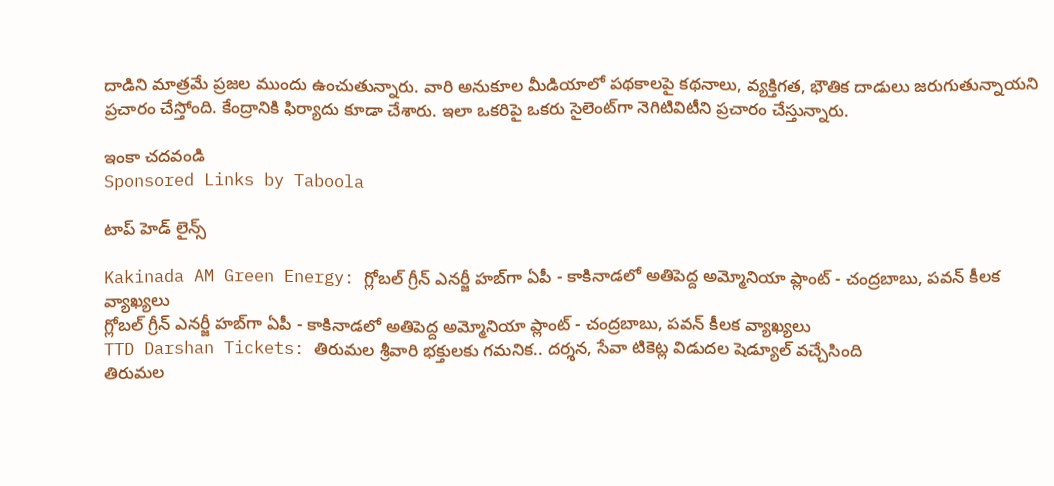దాడిని మాత్రమే ప్రజల ముందు ఉంచుతున్నారు. వారి అనుకూల మీడియాలో పథకాలపై కథనాలు, వ్యక్తిగత, భౌతిక దాడులు జరుగుతున్నాయని ప్రచారం చేస్తోంది. కేంద్రానికి ఫిర్యాదు కూడా చేశారు. ఇలా ఒకరిపై ఒకరు సైలెంట్‌గా నెగిటివిటీని ప్రచారం చేస్తున్నారు.

ఇంకా చదవండి
Sponsored Links by Taboola

టాప్ హెడ్ లైన్స్

Kakinada AM Green Energy: గ్లోబల్ గ్రీన్ ఎనర్జీ హబ్‌గా ఏపీ - కాకినాడలో అతిపెద్ద అమ్మోనియా ప్లాంట్‌ - చంద్రబాబు, పవన్ కీలక వ్యాఖ్యలు
గ్లోబల్ గ్రీన్ ఎనర్జీ హబ్‌గా ఏపీ - కాకినాడలో అతిపెద్ద అమ్మోనియా ప్లాంట్‌ - చంద్రబాబు, పవన్ కీలక వ్యాఖ్యలు
TTD Darshan Tickets: తిరుమల శ్రీవారి భక్తులకు గమనిక.. దర్శన, సేవా టికెట్ల విడుదల షెడ్యూల్ వచ్చేసింది
తిరుమల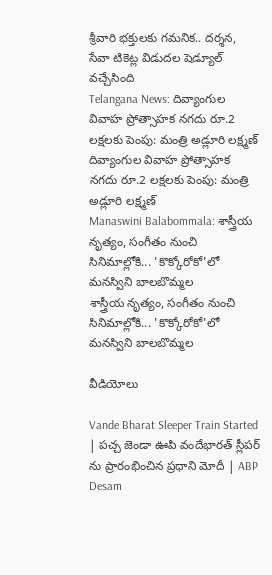శ్రీవారి భక్తులకు గమనిక.. దర్శన, సేవా టికెట్ల విడుదల షెడ్యూల్ వచ్చేసింది
Telangana News: దివ్యాంగుల వివాహ ప్రోత్సాహక నగదు రూ.2 లక్షలకు పెంపు: మంత్రి అడ్లూరి లక్ష్మణ్
దివ్యాంగుల వివాహ ప్రోత్సాహక నగదు రూ.2 లక్షలకు పెంపు: మంత్రి అడ్లూరి లక్ష్మణ్
Manaswini Balabommala: శాస్త్రీయ నృత్యం, సంగీతం నుంచి సినిమాల్లోకి... 'కొక్కోరోకో'లో మనస్విని బాలబొమ్మల
శాస్త్రీయ నృత్యం, సంగీతం నుంచి సినిమాల్లోకి... 'కొక్కోరోకో'లో మనస్విని బాలబొమ్మల

వీడియోలు

Vande Bharat Sleeper Train Started | పచ్చ జెండా ఊపి వందేభారత్ స్లీపర్ ను ప్రారంభించిన ప్రధాని మోదీ | ABP Desam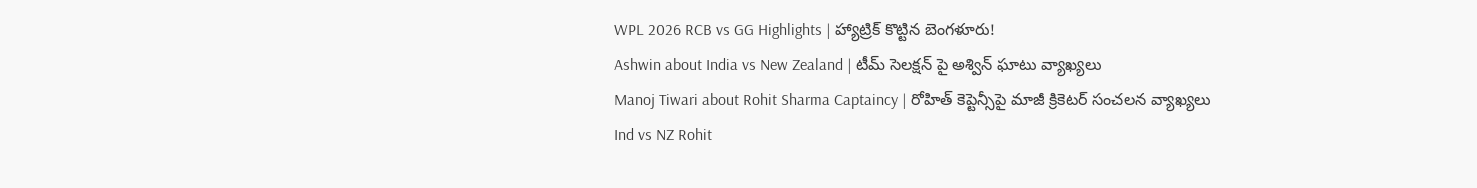WPL 2026 RCB vs GG Highlights | హ్యాట్రిక్ కొట్టిన బెంగళూరు!
Ashwin about India vs New Zealand | టీమ్ సెలక్షన్ పై అశ్విన్ ఘాటు వ్యాఖ్యలు
Manoj Tiwari about Rohit Sharma Captaincy | రోహిత్ కెప్టెన్సీపై మాజీ క్రికెటర్ సంచలన వ్యాఖ్యలు
Ind vs NZ Rohit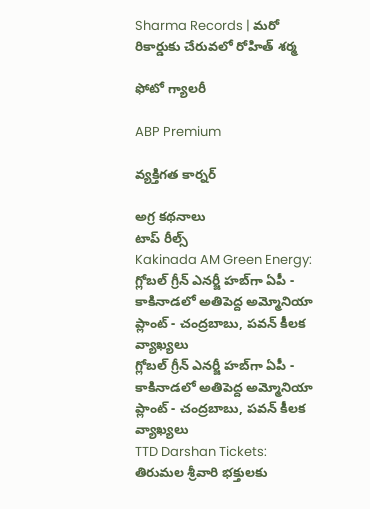Sharma Records | మరో రికార్డుకు చేరువలో రోహిత్ శర్మ

ఫోటో గ్యాలరీ

ABP Premium

వ్యక్తిగత కార్నర్

అగ్ర కథనాలు
టాప్ రీల్స్
Kakinada AM Green Energy: గ్లోబల్ గ్రీన్ ఎనర్జీ హబ్‌గా ఏపీ - కాకినాడలో అతిపెద్ద అమ్మోనియా ప్లాంట్‌ - చంద్రబాబు, పవన్ కీలక వ్యాఖ్యలు
గ్లోబల్ గ్రీన్ ఎనర్జీ హబ్‌గా ఏపీ - కాకినాడలో అతిపెద్ద అమ్మోనియా ప్లాంట్‌ - చంద్రబాబు, పవన్ కీలక వ్యాఖ్యలు
TTD Darshan Tickets: తిరుమల శ్రీవారి భక్తులకు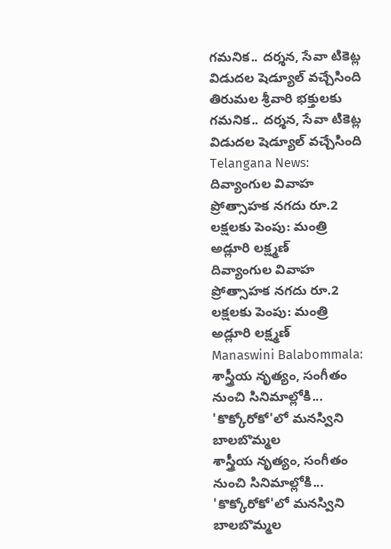గమనిక.. దర్శన, సేవా టికెట్ల విడుదల షెడ్యూల్ వచ్చేసింది
తిరుమల శ్రీవారి భక్తులకు గమనిక.. దర్శన, సేవా టికెట్ల విడుదల షెడ్యూల్ వచ్చేసింది
Telangana News: దివ్యాంగుల వివాహ ప్రోత్సాహక నగదు రూ.2 లక్షలకు పెంపు: మంత్రి అడ్లూరి లక్ష్మణ్
దివ్యాంగుల వివాహ ప్రోత్సాహక నగదు రూ.2 లక్షలకు పెంపు: మంత్రి అడ్లూరి లక్ష్మణ్
Manaswini Balabommala: శాస్త్రీయ నృత్యం, సంగీతం నుంచి సినిమాల్లోకి... 'కొక్కోరోకో'లో మనస్విని బాలబొమ్మల
శాస్త్రీయ నృత్యం, సంగీతం నుంచి సినిమాల్లోకి... 'కొక్కోరోకో'లో మనస్విని బాలబొమ్మల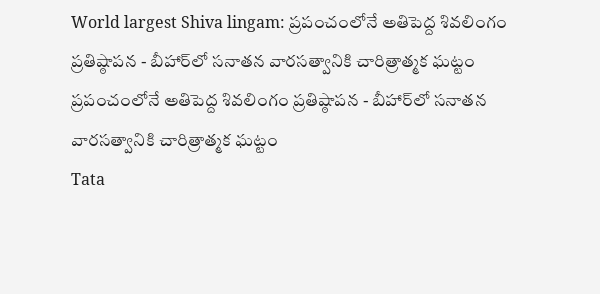World largest Shiva lingam: ప్రపంచంలోనే అతిపెద్ద శివలింగం ప్రతిష్ఠాపన - బీహార్‌లో సనాతన వారసత్వానికి చారిత్రాత్మక ఘట్టం
ప్రపంచంలోనే అతిపెద్ద శివలింగం ప్రతిష్ఠాపన - బీహార్‌లో సనాతన వారసత్వానికి చారిత్రాత్మక ఘట్టం
Tata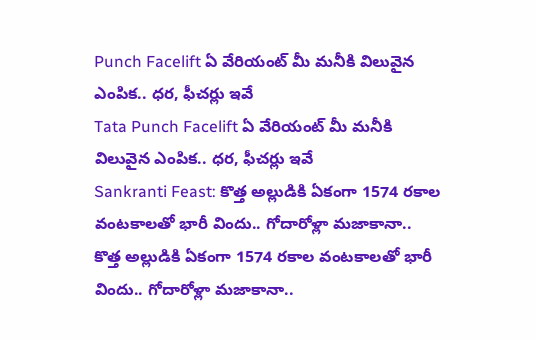Punch Facelift ఏ వేరియంట్ మీ మనీకి విలువైన ఎంపిక.. ధర, ఫీచర్లు ఇవే
Tata Punch Facelift ఏ వేరియంట్ మీ మనీకి విలువైన ఎంపిక.. ధర, ఫీచర్లు ఇవే
Sankranti Feast: కొత్త అల్లుడికి ఏకంగా 1574 రకాల వంటకాలతో భారీ విందు.. గోదారోళ్లా మజాకానా..
కొత్త అల్లుడికి ఏకంగా 1574 రకాల వంటకాలతో భారీ విందు.. గోదారోళ్లా మజాకానా..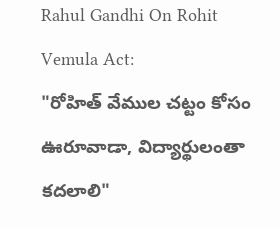Rahul Gandhi On Rohit Vemula Act:
"రోహిత్ వేముల చట్టం కోసం ఊరూవాడా, విద్యార్థులంతా కదలాలి"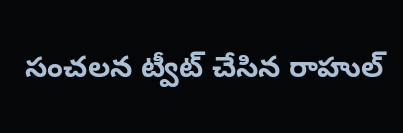సంచలన ట్వీట్ చేసిన రాహుల్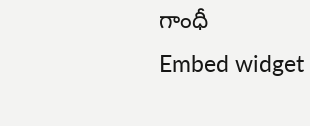గాంధీ
Embed widget